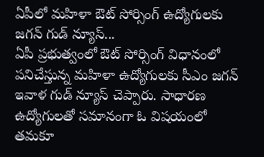ఏపీలో మహిళా ఔట్ సోర్సింగ్ ఉద్యోగులకు జగన్ గుడ్ న్యూస్...
ఏపీ ప్రభుత్వంలో ఔట్ సోర్సింగ్ విధానంలో పనిచేస్తున్న మహిళా ఉద్యోగులకు సీఎం జగన్ ఇవాళ గుడ్ న్యూస్ చెప్పారు. సాధారణ ఉద్యోగులతో సమానంగా ఓ విషయంలో తమకూ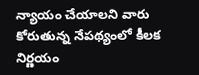న్యాయం చేయాలని వారు కోరుతున్న నేపథ్యంలో కీలక నిర్ణయం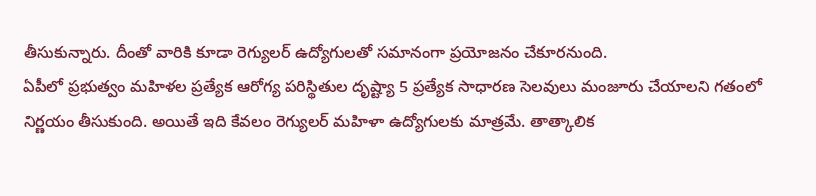తీసుకున్నారు. దీంతో వారికి కూడా రెగ్యులర్ ఉద్యోగులతో సమానంగా ప్రయోజనం చేకూరనుంది.
ఏపీలో ప్రభుత్వం మహిళల ప్రత్యేక ఆరోగ్య పరిస్థితుల దృష్ట్యా 5 ప్రత్యేక సాధారణ సెలవులు మంజూరు చేయాలని గతంలో నిర్ణయం తీసుకుంది. అయితే ఇది కేవలం రెగ్యులర్ మహిళా ఉద్యోగులకు మాత్రమే. తాత్కాలిక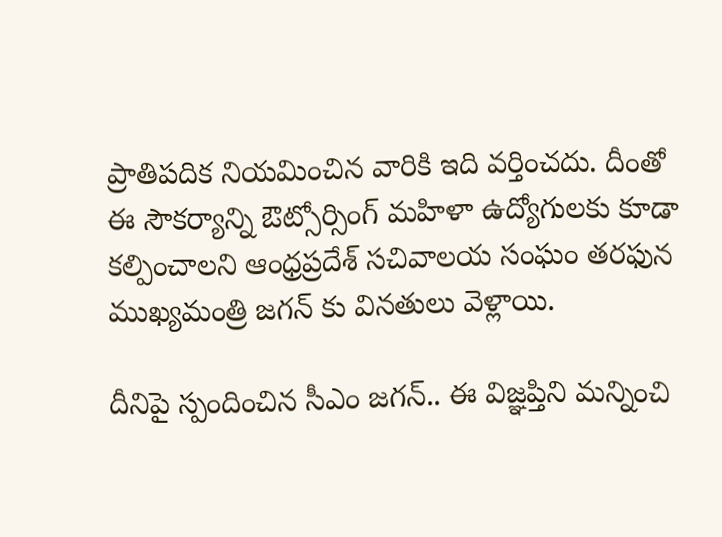ప్రాతిపదిక నియమించిన వారికి ఇది వర్తించదు. దీంతో ఈ సౌకర్యాన్ని ఔట్సోర్సింగ్ మహిళా ఉద్యోగులకు కూడా కల్పించాలని ఆంధ్రప్రదేశ్ సచివాలయ సంఘం తరఫున ముఖ్యమంత్రి జగన్ కు వినతులు వెళ్లాయి.

దీనిపై స్పందించిన సీఎం జగన్.. ఈ విజ్ఞప్తిని మన్నించి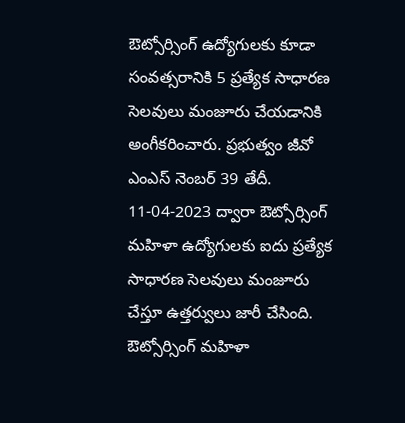ఔట్సోర్సింగ్ ఉద్యోగులకు కూడా సంవత్సరానికి 5 ప్రత్యేక సాధారణ సెలవులు మంజూరు చేయడానికి అంగీకరించారు. ప్రభుత్వం జీవో ఎంఎస్ నెంబర్ 39 తేదీ. 11-04-2023 ద్వారా ఔట్సోర్సింగ్ మహిళా ఉద్యోగులకు ఐదు ప్రత్యేక సాధారణ సెలవులు మంజూరు చేస్తూ ఉత్తర్వులు జారీ చేసింది. ఔట్సోర్సింగ్ మహిళా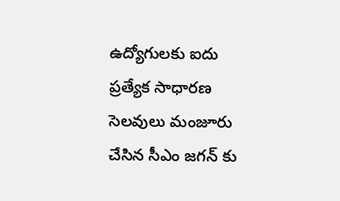ఉద్యోగులకు ఐదు ప్రత్యేక సాధారణ సెలవులు మంజూరు చేసిన సీఎం జగన్ కు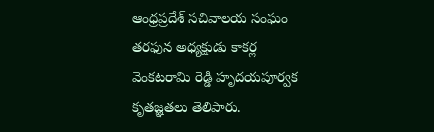ఆంధ్రప్రదేశ్ సచివాలయ సంఘం తరఫున అధ్యక్షుడు కాకర్ల వెంకటరామి రెడ్డి హృదయపూర్వక కృతజ్ఞతలు తెలిపారు.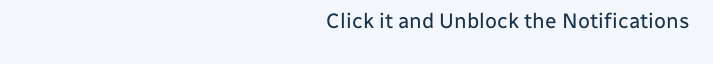Click it and Unblock the Notifications